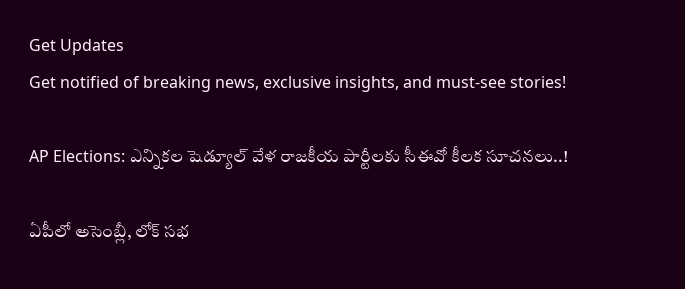Get Updates
Get notified of breaking news, exclusive insights, and must-see stories!

AP Elections: ఎన్నికల షెడ్యూల్ వేళ రాజకీయ పార్టీలకు సీఈవో కీలక సూచనలు..!

ఏపీలో అసెంబ్లీ, లోక్ సభ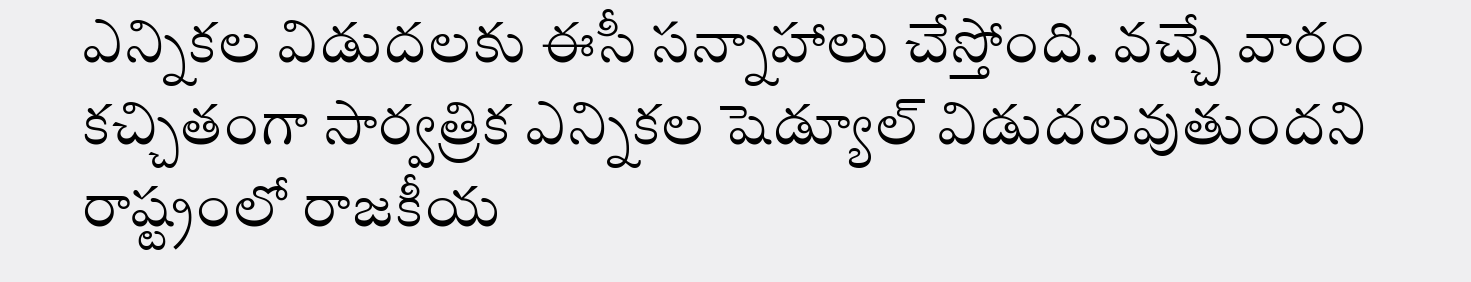ఎన్నికల విడుదలకు ఈసీ సన్నాహాలు చేస్తోంది. వచ్చే వారం కచ్చితంగా సార్వత్రిక ఎన్నికల షెడ్యూల్ విడుదలవుతుందని రాష్ట్రంలో రాజకీయ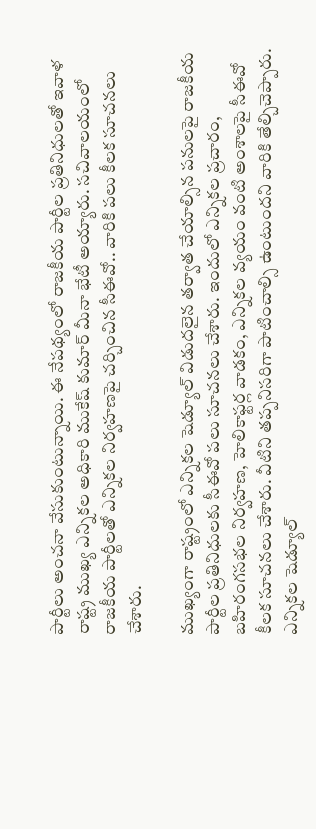పార్టీలు అంచనా వేసుకుంటున్నాయి. ఈ నేపథ్యంలో రాజకీయ పార్టీల ప్రతినిధులతో ఇవాళ రాష్ట్ర ముఖ్య ఎన్నికల అధికారి ముకేష్ కుమార్ మీనా భేటీ అయ్యారు. సచివాలయంలో రాజకీయ పార్టీలతో ఎన్నికల నిర్వహణపై చర్చించిన సీఈవో.. వారికి పలు కీలక సూచనలు చేశారు.

ముఖ్యంగా రాష్ట్రంలో ఎన్నికల షెడ్యూల్ విడుదలైన తర్వాత చేయాల్సిన పనులపై రాజకీయ పార్టీల ప్రతినిధులకు సీఈవో పలు సూచనలు చేశారు. ఇందులో ఎన్నికల ప్రచారం, బహిరంగసభల నిర్వహణ, హెలికాఫ్టర్ల వాడకం, ఎన్నికల వ్యయం వంటి అంశాలపై సీఈవో కీలక సూచనలు చేశారు. వీటిని తప్పనిసరిగా పాటించాల్సి ఉంటుందని వారికి తేల్చిచెప్పారు. ఎన్నికల షెడ్యూల్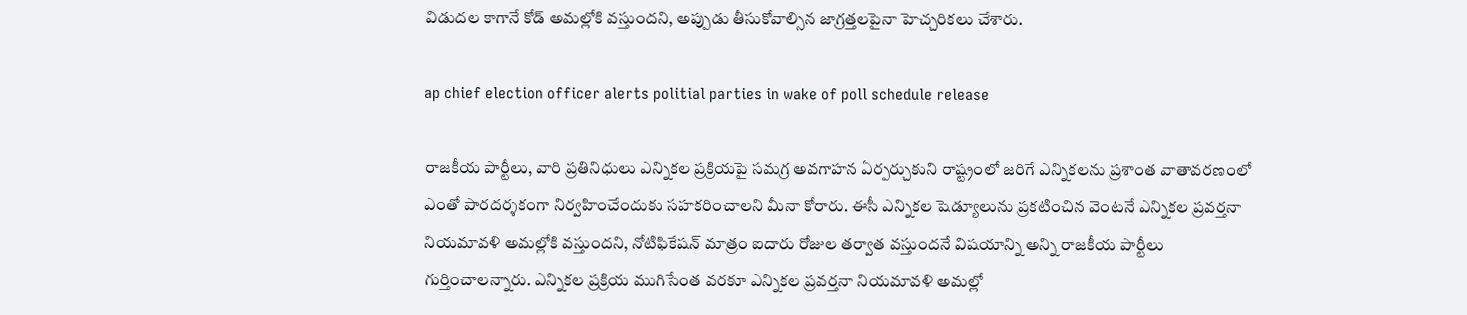విడుదల కాగానే కోడ్ అమల్లోకి వస్తుందని, అప్పుడు తీసుకోవాల్సిన జాగ్రత్తలపైనా హెచ్చరికలు చేశారు.

ap chief election officer alerts politial parties in wake of poll schedule release

రాజకీయ పార్టీలు, వారి ప్రతినిధులు ఎన్నికల ప్రక్రియపై సమగ్ర అవగాహన ఏర్పర్చుకుని రాష్ట్రంలో జరిగే ఎన్నికలను ప్రశాంత వాతావరణంలో ఎంతో పారదర్శకంగా నిర్వహించేందుకు సహకరించాలని మీనా కోరారు. ఈసీ ఎన్నికల షెడ్యూలును ప్రకటించిన వెంటనే ఎన్నికల ప్రవర్తనా నియమావళి అమల్లోకి వస్తుందని, నోటిఫికేషన్ మాత్రం ఐదారు రోజుల తర్వాత వస్తుందనే విషయాన్ని అన్ని రాజకీయ పార్టీలు గుర్తించాలన్నారు. ఎన్నికల ప్రక్రియ ముగిసేంత వరకూ ఎన్నికల ప్రవర్తనా నియమావళి అమల్లో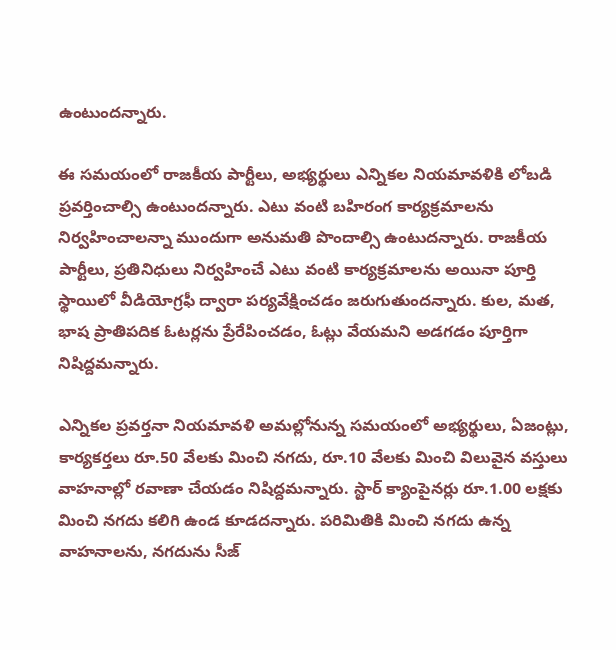ఉంటుందన్నారు.

ఈ సమయంలో రాజకీయ పార్టీలు, అభ్యర్థులు ఎన్నికల నియమావళికి లోబడి ప్రవర్తించాల్సి ఉంటుందన్నారు. ఎటు వంటి బహిరంగ కార్యక్రమాలను నిర్వహించాలన్నా ముందుగా అనుమతి పొందాల్సి ఉంటుదన్నారు. రాజకీయ పార్టీలు, ప్రతినిధులు నిర్వహించే ఎటు వంటి కార్యక్రమాలను అయినా పూర్తి స్థాయిలో వీడియోగ్రఫీ ద్వారా పర్యవేక్షించడం జరుగుతుందన్నారు. కుల, మత, భాష ప్రాతిపదిక ఓటర్లను ప్రేరేపించడం, ఓట్లు వేయమని అడగడం పూర్తిగా నిషిద్దమన్నారు.

ఎన్నికల ప్రవర్తనా నియమావళి అమల్లోనున్న సమయంలో అభ్యర్థులు, ఏజంట్లు, కార్యకర్తలు రూ.50 వేలకు మించి నగదు, రూ.10 వేలకు మించి విలువైన వస్తులు వాహనాల్లో రవాణా చేయడం నిషిద్దమన్నారు. స్టార్ క్యాంపైనర్లు రూ.1.00 లక్షకు మించి నగదు కలిగి ఉండ కూడదన్నారు. పరిమితికి మించి నగదు ఉన్న వాహనాలను, నగదును సీజ్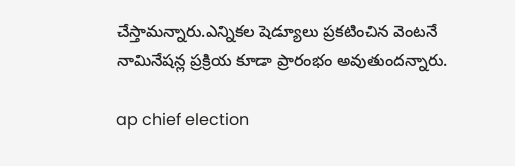చేస్తామన్నారు.ఎన్నికల షెడ్యూలు ప్రకటించిన వెంటనే నామినేషన్ల ప్రక్రియ కూడా ప్రారంభం అవుతుందన్నారు.

ap chief election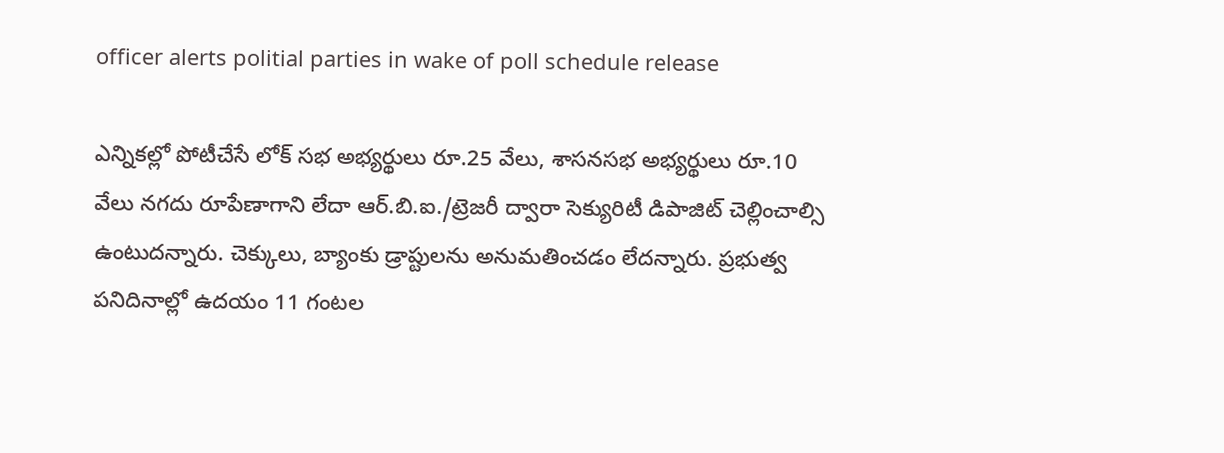officer alerts politial parties in wake of poll schedule release

ఎన్నికల్లో పోటీచేసే లోక్ సభ అభ్యర్థులు రూ.25 వేలు, శాసనసభ అభ్యర్థులు రూ.10 వేలు నగదు రూపేణాగాని లేదా ఆర్.బి.ఐ./ట్రెజరీ ద్వారా సెక్యురిటీ డిపాజిట్ చెల్లించాల్సి ఉంటుదన్నారు. చెక్కులు, బ్యాంకు డ్రాప్టులను అనుమతించడం లేదన్నారు. ప్రభుత్వ పనిదినాల్లో ఉదయం 11 గంటల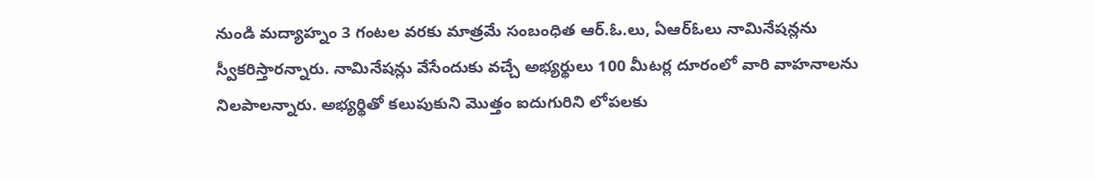నుండి మద్యాహ్నం 3 గంటల వరకు మాత్రమే సంబంధిత ఆర్.ఓ.లు, ఏఆర్ఓలు నామినేషన్లను స్వీకరిస్తారన్నారు. నామినేషన్లు వేసేందుకు వచ్చే అభ్యర్థులు 100 మీటర్ల దూరంలో వారి వాహనాలను నిలపాలన్నారు. అభ్యర్థితో కలుపుకుని మొత్తం ఐదుగురిని లోపలకు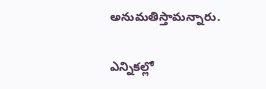అనుమతిస్తామన్నారు.

ఎన్నికల్లో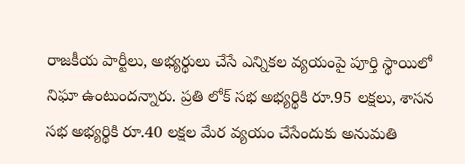రాజకీయ పార్టీలు, అభ్యర్థులు చేసే ఎన్నికల వ్యయంపై పూర్తి స్థాయిలో నిఘా ఉంటుందన్నారు. ప్రతి లోక్ సభ అభ్యర్థికి రూ.95 లక్షలు, శాసన సభ అభ్యర్థికి రూ.40 లక్షల మేర వ్యయం చేసేందుకు అనుమతి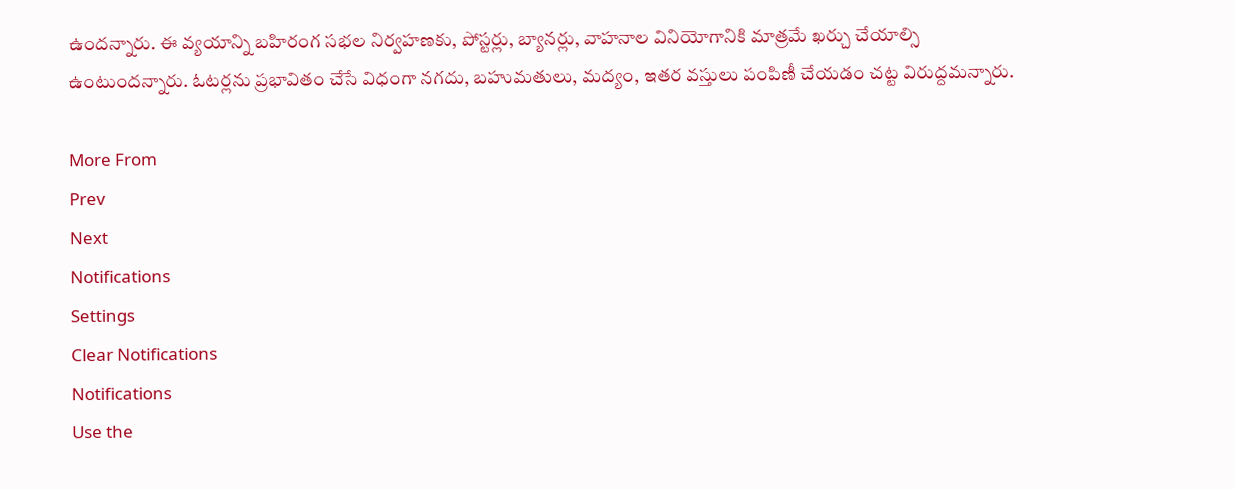ఉందన్నారు. ఈ వ్యయాన్ని బహిరంగ సభల నిర్వహణకు, పోస్టర్లు, బ్యానర్లు, వాహనాల వినియోగానికి మాత్రమే ఖర్చు చేయాల్సి ఉంటుందన్నారు. ఓటర్లను ప్రభావితం చేసే విధంగా నగదు, బహుమతులు, మద్యం, ఇతర వస్తులు పంపిణీ చేయడం చట్ట విరుద్దమన్నారు.

More From
Prev
Next
Notifications
Settings
Clear Notifications
Notifications
Use the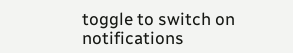toggle to switch on notifications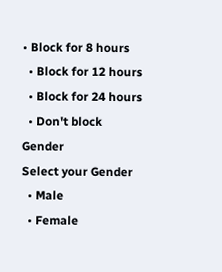• Block for 8 hours
  • Block for 12 hours
  • Block for 24 hours
  • Don't block
Gender
Select your Gender
  • Male
  • Female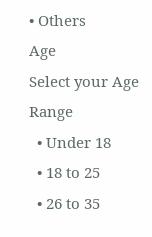• Others
Age
Select your Age Range
  • Under 18
  • 18 to 25
  • 26 to 35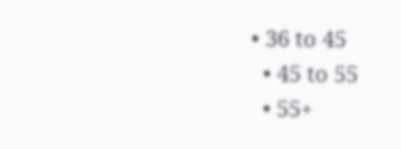• 36 to 45
  • 45 to 55
  • 55+